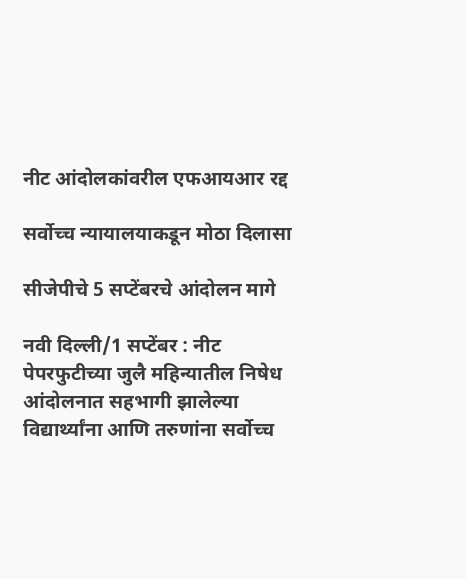नीट आंदोलकांवरील एफआयआर रद्द

सर्वोच्च न्यायालयाकडून मोठा दिलासा

सीजेपीचे 5 सप्टेंबरचे आंदोलन मागे

नवी दिल्ली/1 सप्टेंबर : नीट पेपरफुटीच्या जुलै महिन्यातील निषेध आंदोलनात सहभागी झालेल्या विद्यार्थ्यांना आणि तरुणांना सर्वोच्च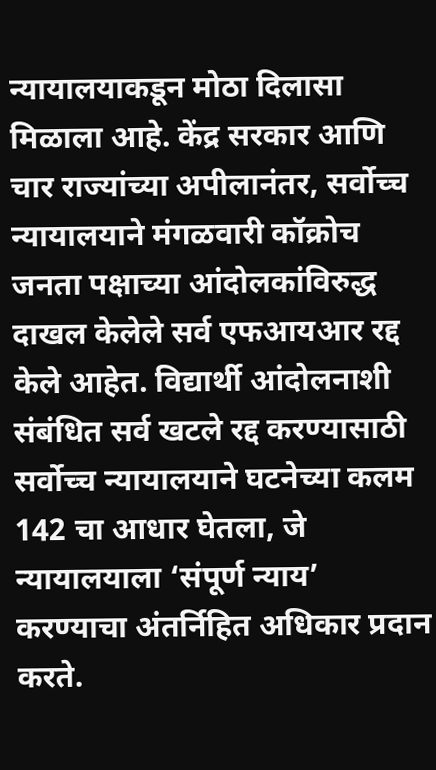न्यायालयाकडून मोठा दिलासा मिळाला आहे. केंद्र सरकार आणि चार राज्यांच्या अपीलानंतर, सर्वोच्च न्यायालयाने मंगळवारी कॉक्रोच जनता पक्षाच्या आंदोलकांविरुद्ध दाखल केलेले सर्व एफआयआर रद्द केले आहेत. विद्यार्थी आंदोलनाशी संबंधित सर्व खटले रद्द करण्यासाठी सर्वोच्च न्यायालयाने घटनेच्या कलम 142 चा आधार घेतला, जे न्यायालयाला ‘संपूर्ण न्याय’ करण्याचा अंतर्निहित अधिकार प्रदान करते.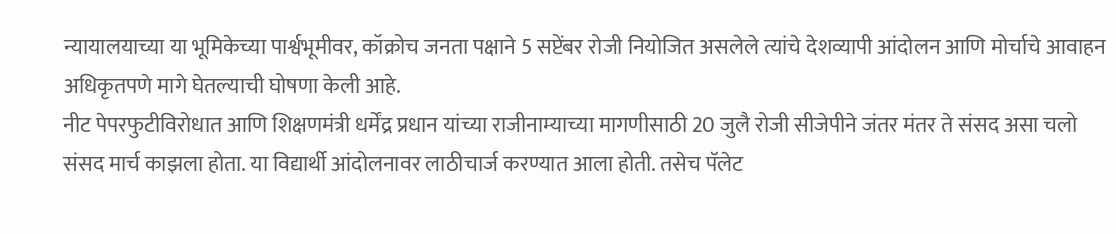न्यायालयाच्या या भूमिकेच्या पार्श्वभूमीवर, कॉक्रोच जनता पक्षाने 5 सप्टेंबर रोजी नियोजित असलेले त्यांचे देशव्यापी आंदोलन आणि मोर्चाचे आवाहन अधिकृतपणे मागे घेतल्याची घोषणा केली आहे.
नीट पेपरफुटीविरोधात आणि शिक्षणमंत्री धर्मेंद्र प्रधान यांच्या राजीनाम्याच्या मागणीसाठी 20 जुलै रोजी सीजेपीने जंतर मंतर ते संसद असा चलो संसद मार्च काझला होता. या विद्यार्थी आंदोलनावर लाठीचार्ज करण्यात आला होती. तसेच पॅलेट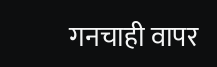गनचाही वापर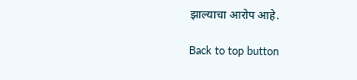झाल्याचा आरोप आहे.

Back to top button